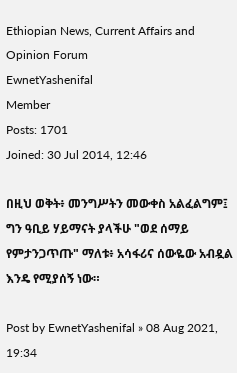Ethiopian News, Current Affairs and Opinion Forum
EwnetYashenifal
Member
Posts: 1701
Joined: 30 Jul 2014, 12:46

በዚህ ወቅት፥ መንግሥትን መውቀስ አልፈልግም፤ ግን ዓቢይ ሃይማናት ያላችሁ "ወደ ሰማይ የምታንጋጥጡ" ማለቱ፥ አሳፋሪና ሰውዬው አብዷል እንዴ የሚያሰኝ ነው።

Post by EwnetYashenifal » 08 Aug 2021, 19:34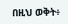በዚህ ወቅት፥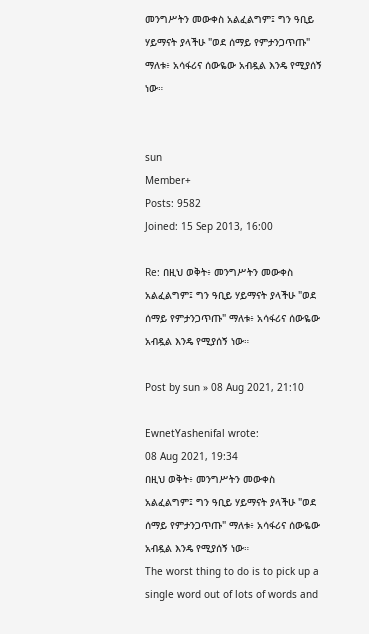መንግሥትን መውቀስ አልፈልግም፤ ግን ዓቢይ ሃይማናት ያላችሁ "ወደ ሰማይ የምታንጋጥጡ" ማለቱ፥ አሳፋሪና ሰውዬው አብዷል እንዴ የሚያሰኝ ነው።


sun
Member+
Posts: 9582
Joined: 15 Sep 2013, 16:00

Re: በዚህ ወቅት፥ መንግሥትን መውቀስ አልፈልግም፤ ግን ዓቢይ ሃይማናት ያላችሁ "ወደ ሰማይ የምታንጋጥጡ" ማለቱ፥ አሳፋሪና ሰውዬው አብዷል እንዴ የሚያሰኝ ነው።

Post by sun » 08 Aug 2021, 21:10

EwnetYashenifal wrote:
08 Aug 2021, 19:34
በዚህ ወቅት፥ መንግሥትን መውቀስ አልፈልግም፤ ግን ዓቢይ ሃይማናት ያላችሁ "ወደ ሰማይ የምታንጋጥጡ" ማለቱ፥ አሳፋሪና ሰውዬው አብዷል እንዴ የሚያሰኝ ነው።
The worst thing to do is to pick up a single word out of lots of words and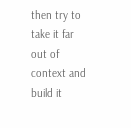then try to take it far out of context and build it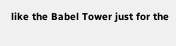like the Babel Tower just for the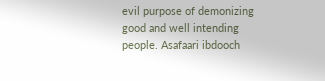evil purpose of demonizing good and well intending people. Asafaari ibdooch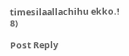timesilaallachihu ekko.! 8)

Post Reply